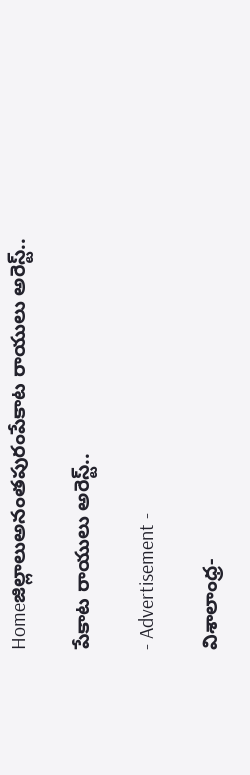Homeజిల్లాలుఅనంతపురంపేకాట రాయులు అరెస్ట్..

పేకాట రాయులు అరెస్ట్..

- Advertisement -

విశాలాంధ్ర-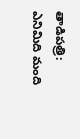తాడిపత్రి: ఎనిమిది మంది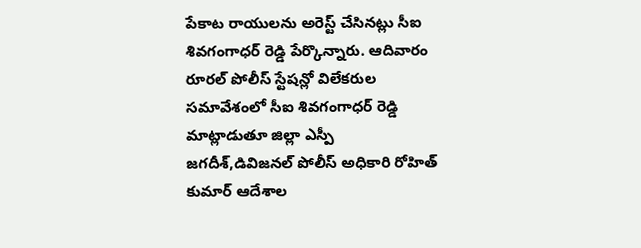పేకాట రాయులను అరెస్ట్ చేసినట్లు సీఐ శివగంగాధర్ రెడ్డి పేర్కొన్నారు. ఆదివారం రూరల్ పోలీస్ స్టేషన్లో విలేకరుల సమావేశంలో సీఐ శివగంగాధర్ రెడ్డి మాట్లాడుతూ జిల్లా ఎస్పీ జగదీశ్,డివిజనల్ పోలీస్ అధికారి రోహిత్ కుమార్ ఆదేశాల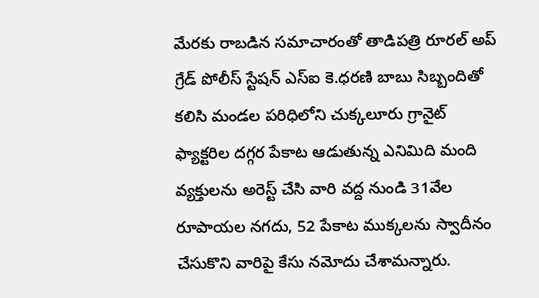మేరకు రాబడిన సమాచారంతో తాడిపత్రి రూరల్ అప్ గ్రేడ్ పోలీస్ స్టేషన్ ఎస్ఐ కె.ధరణి బాబు సిబ్బందితో కలిసి మండల పరిధిలోని చుక్కలూరు గ్రానైట్ ఫ్యాక్టరిల దగ్గర పేకాట ఆడుతున్న ఎనిమిది మంది వ్యక్తులను అరెస్ట్ చేసి వారి వద్ద నుండి 31వేల రూపాయల నగదు, 52 పేకాట ముక్కలను స్వాదీనం చేసుకొని వారిపై కేసు నమోదు చేశామన్నారు.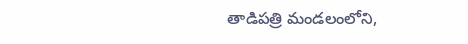తాడిపత్రి మండలంలోని,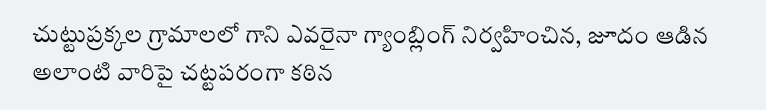చుట్టుప్రక్కల గ్రామాలలో గాని ఎవరైనా గ్యాంబ్లింగ్ నిర్వహించిన, జూదం ఆడిన అలాంటి వారిపై చట్టపరంగా కఠిన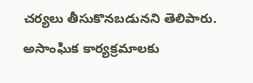చర్యలు తీసుకొనబడునని తెలిపారు. అసాంఘిక కార్యక్రమాలకు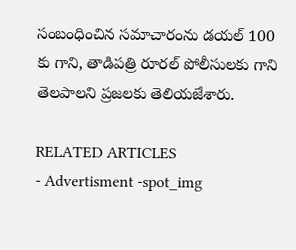సంబంధించిన సమాచారంను డయల్ 100 కు గాని, తాడిపత్రి రూరల్ పోలీసులకు గాని తెలపాలని ప్రజలకు తెలియజేశారు.

RELATED ARTICLES
- Advertisment -spot_img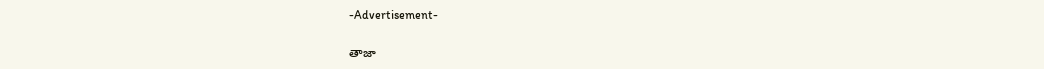-Advertisement-

తాజా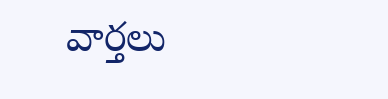వార్తలు